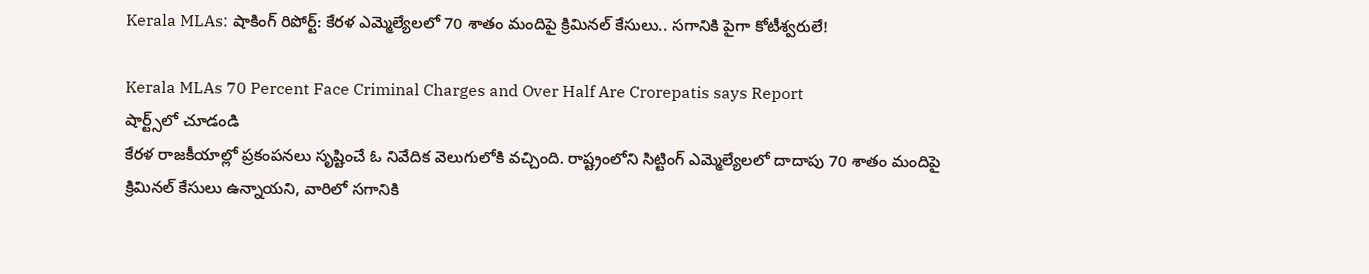Kerala MLAs: షాకింగ్ రిపోర్ట్: కేరళ ఎమ్మెల్యేలలో 70 శాతం మందిపై క్రిమినల్ కేసులు.. సగానికి పైగా కోటీశ్వరులే!

Kerala MLAs 70 Percent Face Criminal Charges and Over Half Are Crorepatis says Report
షార్ట్స్‌లో చూడండి
కేరళ రాజకీయాల్లో ప్రకంపనలు సృష్టించే ఓ నివేదిక వెలుగులోకి వచ్చింది. రాష్ట్రంలోని సిట్టింగ్ ఎమ్మెల్యేలలో దాదాపు 70 శాతం మందిపై క్రిమినల్ కేసులు ఉన్నాయని, వారిలో సగానికి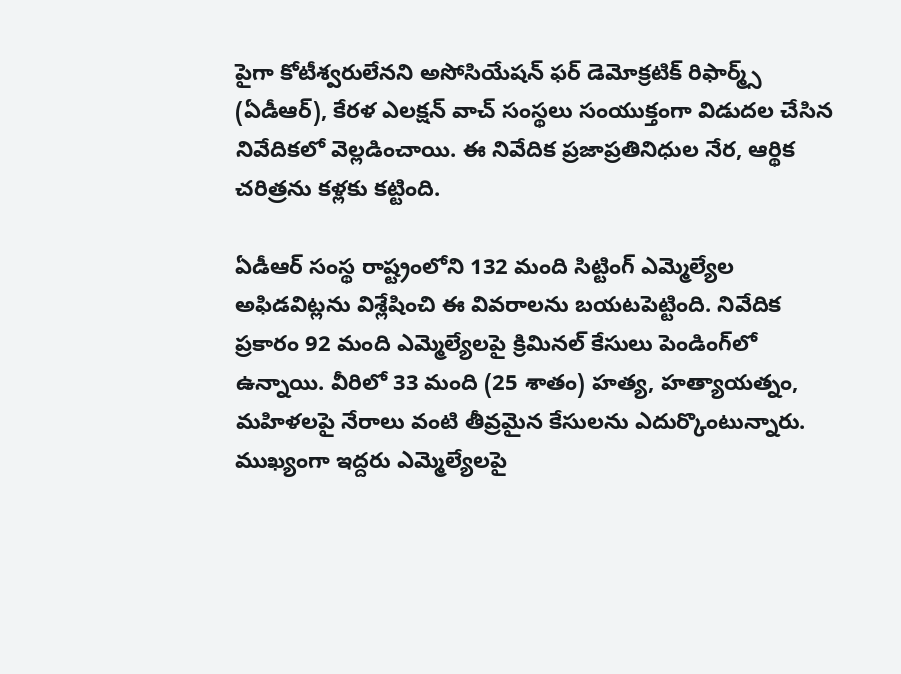పైగా కోటీశ్వరులేనని అసోసియేషన్ ఫర్ డెమోక్రటిక్ రిఫార్మ్స్ (ఏడీఆర్), కేరళ ఎలక్షన్ వాచ్ సంస్థలు సంయుక్తంగా విడుదల చేసిన నివేదికలో వెల్లడించాయి. ఈ నివేదిక ప్రజాప్రతినిధుల నేర, ఆర్థిక చరిత్రను కళ్లకు కట్టింది.

ఏడీఆర్ సంస్థ రాష్ట్రంలోని 132 మంది సిట్టింగ్ ఎమ్మెల్యేల అఫిడవిట్లను విశ్లేషించి ఈ వివరాలను బయటపెట్టింది. నివేదిక ప్రకారం 92 మంది ఎమ్మెల్యేలపై క్రిమినల్ కేసులు పెండింగ్‌లో ఉన్నాయి. వీరిలో 33 మంది (25 శాతం) హత్య, హత్యాయత్నం, మహిళలపై నేరాలు వంటి తీవ్రమైన కేసులను ఎదుర్కొంటున్నారు. ముఖ్యంగా ఇద్దరు ఎమ్మెల్యేలపై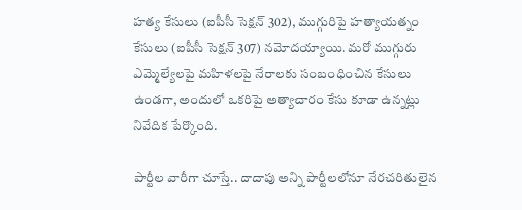హత్య కేసులు (ఐపీసీ సెక్షన్ 302), ముగ్గురిపై హత్యాయత్నం కేసులు (ఐపీసీ సెక్షన్ 307) నమోదయ్యాయి. మరో ముగ్గురు ఎమ్మెల్యేలపై మహిళలపై నేరాలకు సంబంధించిన కేసులు ఉండగా, అందులో ఒకరిపై అత్యాచారం కేసు కూడా ఉన్నట్లు నివేదిక పేర్కొంది.

పార్టీల వారీగా చూస్తే.. దాదాపు అన్ని పార్టీలలోనూ నేరచరితులైన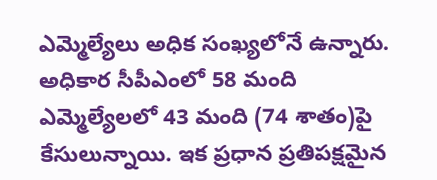ఎమ్మెల్యేలు అధిక సంఖ్యలోనే ఉన్నారు. అధికార సీపీఎంలో 58 మంది ఎమ్మెల్యేలలో 43 మంది (74 శాతం)పై కేసులున్నాయి. ఇక ప్రధాన ప్రతిపక్షమైన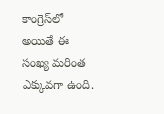కాంగ్రెస్‌లో అయితే ఈ సంఖ్య మరింత ఎక్కువగా ఉంది.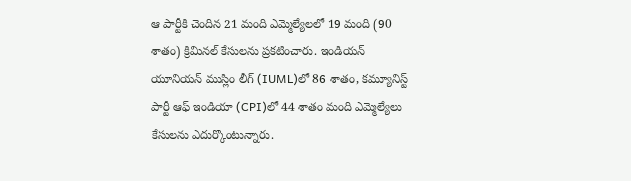ఆ పార్టీకి చెందిన 21 మంది ఎమ్మెల్యేలలో 19 మంది (90 శాతం) క్రిమినల్ కేసులను ప్రకటించారు. ఇండియన్ యూనియన్ ముస్లిం లీగ్ (IUML)లో 86 శాతం, కమ్యూనిస్ట్ పార్టీ ఆఫ్ ఇండియా (CPI)లో 44 శాతం మంది ఎమ్మెల్యేలు కేసులను ఎదుర్కొంటున్నారు.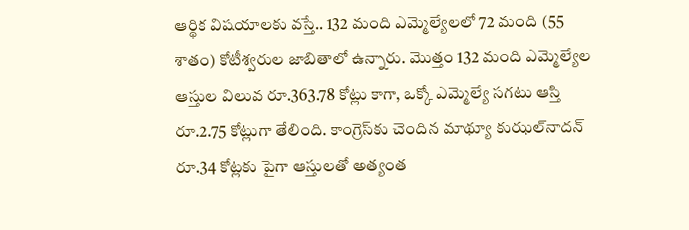ఆర్థిక విషయాలకు వస్తే.. 132 మంది ఎమ్మెల్యేలలో 72 మంది (55 శాతం) కోటీశ్వరుల జాబితాలో ఉన్నారు. మొత్తం 132 మంది ఎమ్మెల్యేల ఆస్తుల విలువ రూ.363.78 కోట్లు కాగా, ఒక్కో ఎమ్మెల్యే సగటు ఆస్తి రూ.2.75 కోట్లుగా తేలింది. కాంగ్రెస్‌కు చెందిన మాథ్యూ కుఝల్‌నాదన్ రూ.34 కోట్లకు పైగా ఆస్తులతో అత్యంత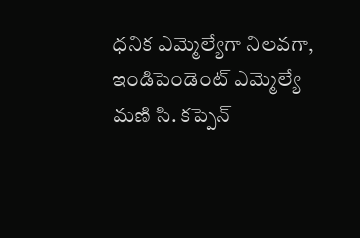ధనిక ఎమ్మెల్యేగా నిలవగా, ఇండిపెండెంట్ ఎమ్మెల్యే మణి సి. కప్పెన్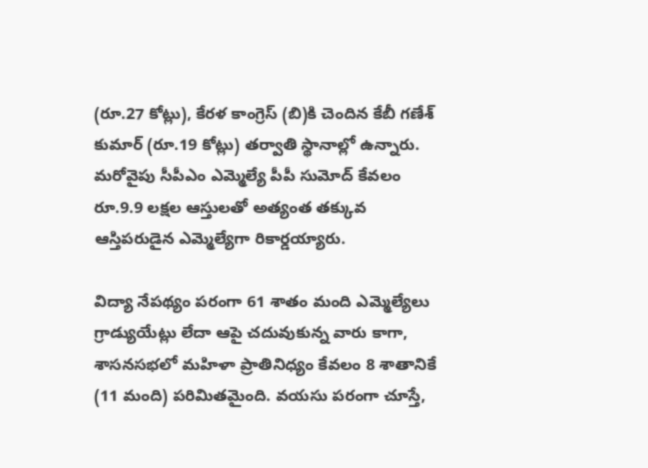(రూ.27 కోట్లు), కేరళ కాంగ్రెస్ (బి)కి చెందిన కేబీ గణేశ్‌ కుమార్ (రూ.19 కోట్లు) తర్వాతి స్థానాల్లో ఉన్నారు. మరోవైపు సీపీఎం ఎమ్మెల్యే పీపీ సుమోద్ కేవలం రూ.9.9 లక్షల ఆస్తులతో అత్యంత తక్కువ ఆస్తిపరుడైన ఎమ్మెల్యేగా రికార్డయ్యారు.

విద్యా నేపథ్యం పరంగా 61 శాతం మంది ఎమ్మెల్యేలు గ్రాడ్యుయేట్లు లేదా ఆపై చదువుకున్న వారు కాగా, శాసనసభలో మహిళా ప్రాతినిధ్యం కేవలం 8 శాతానికే (11 మంది) పరిమితమైంది. వయసు పరంగా చూస్తే,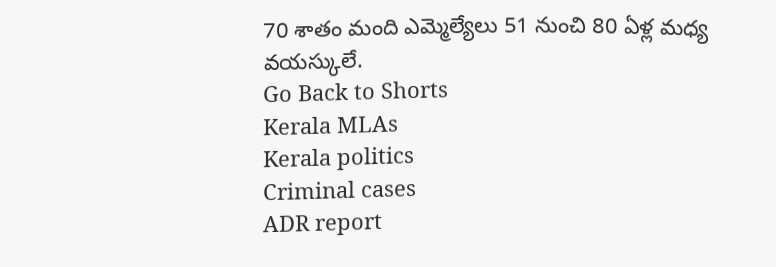70 శాతం మంది ఎమ్మెల్యేలు 51 నుంచి 80 ఏళ్ల మధ్య వయస్కులే.
Go Back to Shorts
Kerala MLAs
Kerala politics
Criminal cases
ADR report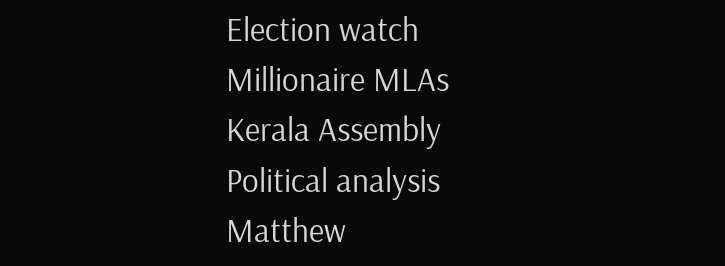Election watch
Millionaire MLAs
Kerala Assembly
Political analysis
Matthew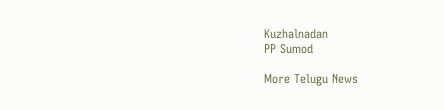Kuzhalnadan
PP Sumod

More Telugu News